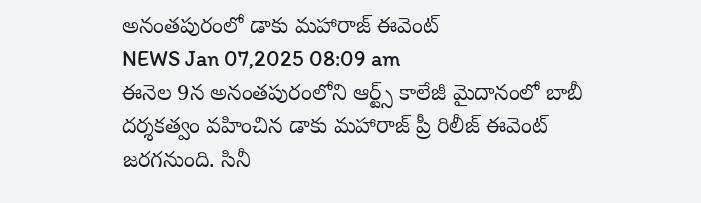అనంతపురంలో డాకు మహారాజ్ ఈవెంట్
NEWS Jan 07,2025 08:09 am
ఈనెల 9న అనంతపురంలోని ఆర్ట్స్ కాలేజీ మైదానంలో బాబీ దర్శకత్వం వహించిన డాకు మహారాజ్ ప్రీ రిలీజ్ ఈవెంట్ జరగనుంది. సినీ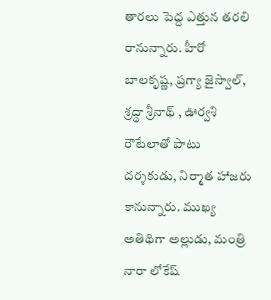తారలు పెద్ద ఎత్తున తరలి రానున్నారు. హీరో బాలకృష్ణ, ప్రగ్యా జైస్వాల్, శ్రద్ధా శ్రీనాథ్ , ఊర్వశి రౌటేలాతో పాటు దర్శకుడు, నిర్మాత హాజరు కానున్నారు. ముఖ్య అతిథిగా అల్లుడు, మంత్రి నారా లోకేష్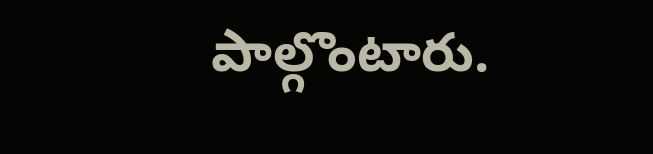పాల్గొంటారు.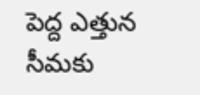పెద్ద ఎత్తున సీమకు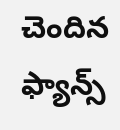చెందిన ఫ్యాన్స్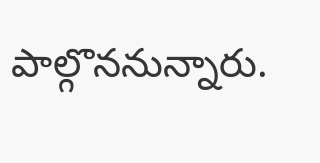పాల్గొననున్నారు.